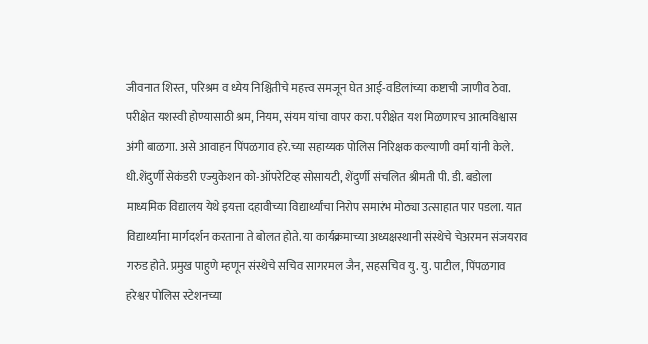जीवनात शिस्त, परिश्रम व ध्येय निश्चितीचे महत्त्व समजून घेत आई-वडिलांच्या कष्टाची जाणीव ठेवा. परीक्षेत यशस्वी होण्यासाठी श्रम, नियम, संयम यांचा वापर करा. परीक्षेत यश मिळणारच आत्मविश्वास अंगी बाळगा. असे आवाहन पिंपळगाव हरे.च्या सहाय्यक पोलिस निरिक्षक कल्याणी वर्मा यांनी केले. धी.शेंदुर्णी सेकंडरी एज्युकेशन को-ऑपरेटिव्ह सोसायटी, शेंदुर्णी संचलित श्रीमती पी. डी. बडोला माध्यमिक विद्यालय येथे इयत्ता दहावीच्या विद्यार्थ्यांचा निरोप समारंभ मोठ्या उत्साहात पार पडला. यात विद्यार्थ्यांना मार्गदर्शन करताना ते बोलत होते. या कार्यक्रमाच्या अध्यक्षस्थानी संस्थेचे चेअरमन संजयराव गरुड होते. प्रमुख पाहुणे म्हणून संस्थेचे सचिव सागरमल जैन, सहसचिव यु. यु. पाटील, पिंपळगाव हरेश्वर पोलिस स्टेशनच्या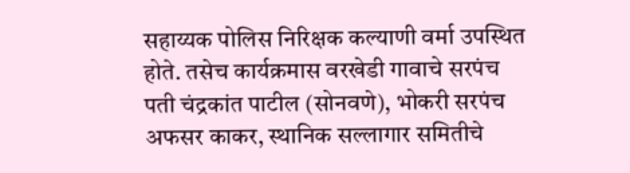सहाय्यक पोलिस निरिक्षक कल्याणी वर्मा उपस्थित होते. तसेच कार्यक्रमास वरखेडी गावाचे सरपंच पती चंद्रकांत पाटील (सोनवणे), भोकरी सरपंच अफसर काकर, स्थानिक सल्लागार समितीचे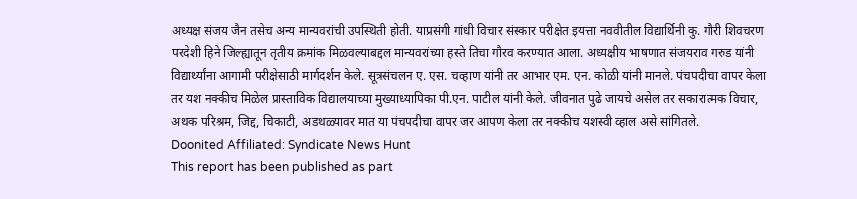अध्यक्ष संजय जैन तसेच अन्य मान्यवरांची उपस्थिती होती. याप्रसंगी गांधी विचार संस्कार परीक्षेत इयत्ता नववीतील विद्यार्थिनी कु. गौरी शिवचरण परदेशी हिने जिल्ह्यातून तृतीय क्रमांक मिळवल्याबद्दल मान्यवरांच्या हस्ते तिचा गौरव करण्यात आला. अध्यक्षीय भाषणात संजयराव गरुड यांनी विद्यार्थ्यांना आगामी परीक्षेसाठी मार्गदर्शन केले. सूत्रसंचलन ए. एस. चव्हाण यांनी तर आभार एम. एन. कोळी यांनी मानले. पंचपदीचा वापर केला तर यश नक्कीच मिळेल प्रास्ताविक विद्यालयाच्या मुख्याध्यापिका पी.एन. पाटील यांनी केले. जीवनात पुढे जायचे असेल तर सकारात्मक विचार, अथक परिश्रम, जिद्द, चिकाटी, अडथळ्यावर मात या पंचपदीचा वापर जर आपण केला तर नक्कीच यशस्वी व्हाल असे सांगितले.
Doonited Affiliated: Syndicate News Hunt
This report has been published as part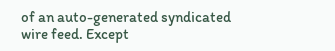of an auto-generated syndicated wire feed. Except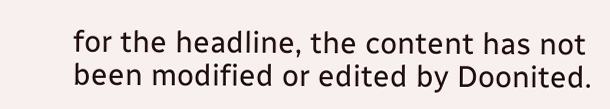for the headline, the content has not been modified or edited by Doonited.